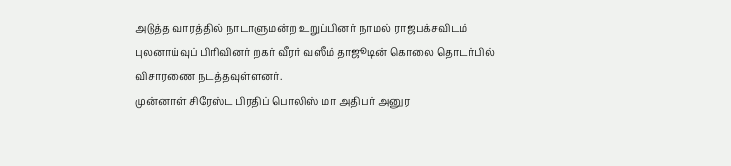அடுத்த வாரத்தில் நாடாளுமன்ற உறுப்பினர் நாமல் ராஜபக்சவிடம் புலனாய்வுப் பிரிவினர் றகர் வீரர் வஸீம் தாஜூடின் கொலை தொடர்பில் விசாரணை நடத்தவுள்ளனர்.
முன்னாள் சிரேஸ்ட பிரதிப் பொலிஸ் மா அதிபர் அனுர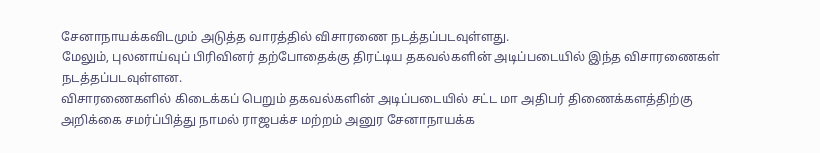சேனாநாயக்கவிடமும் அடுத்த வாரத்தில் விசாரணை நடத்தப்படவுள்ளது.
மேலும், புலனாய்வுப் பிரிவினர் தற்போதைக்கு திரட்டிய தகவல்களின் அடிப்படையில் இந்த விசாரணைகள் நடத்தப்படவுள்ளன.
விசாரணைகளில் கிடைக்கப் பெறும் தகவல்களின் அடிப்படையில் சட்ட மா அதிபர் திணைக்களத்திற்கு அறிக்கை சமர்ப்பித்து நாமல் ராஜபக்ச மற்றம் அனுர சேனாநாயக்க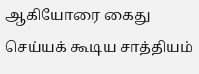ஆகியோரை கைது செய்யக் கூடிய சாத்தியம்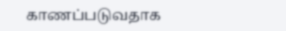காணப்படுவதாக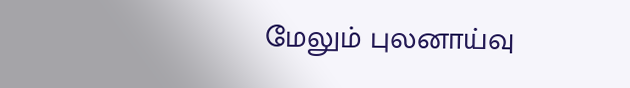மேலும் புலனாய்வு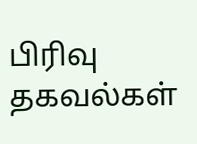பிரிவு தகவல்கள்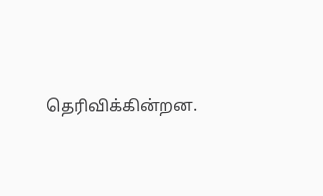தெரிவிக்கின்றன.